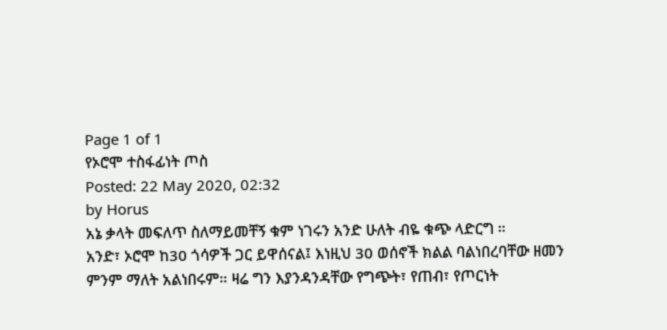Page 1 of 1
የኦሮሞ ተስፋፊነት ጦስ
Posted: 22 May 2020, 02:32
by Horus
አኔ ቃላት መፍለጥ ስለማይመቸኝ ቁም ነገሩን አንድ ሁለት ብዬ ቁጭ ላድርግ ።
አንድ፣ ኦሮሞ ከ30 ጎሳዎች ጋር ይዋሰናል፤ እነዚህ 30 ወሰኖች ክልል ባልነበረባቸው ዘመን ምንም ማለት አልነበሩም። ዛሬ ግን እያንዳንዳቸው የግጭት፣ የጠብ፣ የጦርነት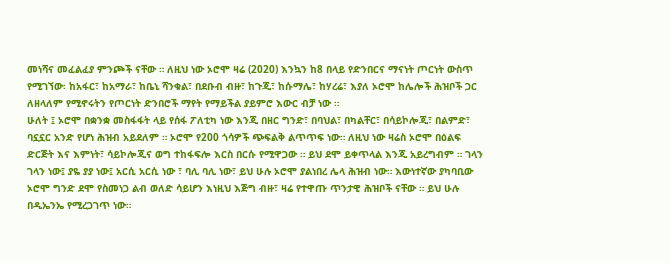መነሻና መፈልፈያ ምንጮች ናቸው ። ለዚህ ነው ኦሮሞ ዛሬ (2020) እንኳን ከ8 በላይ የድንበርና ማናነት ጦርነት ውስጥ የሚገኘው፡ ከአፋር፣ ከአማራ፣ ከቤኒ ሻንቁል፣ በደቡብ ብዙ፣ ከጉጂ፣ ከሱማሌ፣ ከሃረሬ፣ እያለ ኦሮሞ ከሌሎች ሕዝቦች ጋር ለዘላለም የሚኖሩትን የጦርነት ድንበሮች ማየት የማይችል ያይምሮ እውር ብቻ ነው ።
ሁለት ፤ ኦሮሞ በቋንቋ መስፋፋት ላይ የሰፋ ፖለቲካ ነው እንጂ በዘር ግንድ፣ በባህል፣ በካልቸር፣ በሳይኮሎጂ፣ በልምድ፣ ባኗኗር አንድ የሆነ ሕዝብ አይደለም ። ኦሮሞ የ200 ጎሳዎች ጭፍልቅ ልጥጥፍ ነው። ለዚህ ነው ዛሬስ ኦሮሞ በዕልፍ ድርጅት እና እምነት፣ ሳይኮሎጂና ወግ ተከፋፍሎ እርስ በርሱ የሚዋጋው ። ይህ ደሞ ይቀጥላል እንጂ አይረግብም ። ገላን ገላን ነው፤ ያዬ ያያ ነው፤ አርሲ አርሲ ነው ፣ ባሊ ባሊ ነው፣ ይህ ሁሉ ኦሮሞ ያልነበረ ሌላ ሕዝብ ነው። እውነተኛው ያካባቢው ኦሮሞ ግንድ ደሞ የስመነጋ ልብ ወለድ ሳይሆን እነዚህ እጅግ ብዙ፣ ዛሬ የተዋጡ ጥንታዊ ሕዝቦች ናቸው ። ይህ ሁሉ በዲኤንኤ የሚረጋገጥ ነው።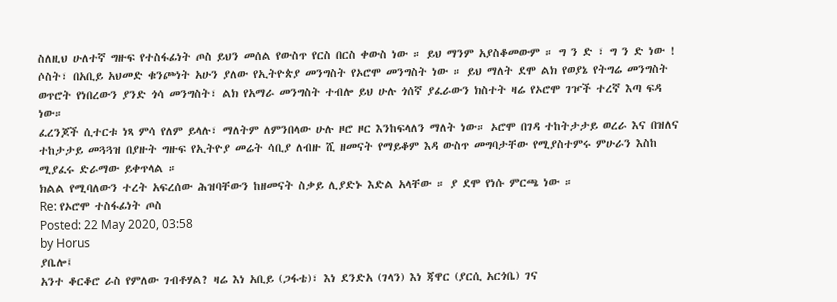ስለዚህ ሁለተኛ ግዙፍ የተስፋፊነት ጦስ ይህን መሰል የውስጥ የርስ በርስ ቀውስ ነው ። ይህ ማንም አያስቆመውም ። ግ ን ድ ፣ ግ ን ድ ነው !
ሶስት፣ በአቢይ አህመድ ቁንጮነት አሁን ያለው የኢትዮጵያ መንግስት የኦሮሞ መንግስት ነው ። ይህ ማለት ደሞ ልክ የወያኔ የትግሬ መንግስት ወጥሮት የነበረውን ያንድ ጎሳ መንግስት፣ ልክ የአማራ መንግስት ተብሎ ይህ ሁሉ ጎሰኛ ያፈራውን ክስተት ዛሬ የኦሮሞ ገዦች ተረኛ እጣ ፍዳ ነው።
ፈረንጆች ሲተርቱ ነጻ ምሳ የለም ይላሉ፣ ማለትም ለምንበላው ሁሉ ዞሮ ዞር እንከፍላለን ማለት ነው። ኦሮሞ በገዳ ተከትታታይ ወረራ እና በዝለና ተከታታይ መጓጓዝ በያዙት ግዙፍ የኢትዮያ መሬት ሳቢያ ለብዙ ሺ ዘመናት የማይቆም እዳ ውስጥ መግባታቸው የሚያስተምሩ ምሁራን እስከ ሚያፈሩ ድራማው ይቀጥላል ።
ክልል የሚባለውን ተረት አፍረሰው ሕዝባቸውን ከዘመናት ስቃይ ሊያድኑ እድል አላቸው ። ያ ደሞ የነሱ ምርጫ ነው ።
Re: የኦሮሞ ተስፋፊነት ጦስ
Posted: 22 May 2020, 03:58
by Horus
ያቤሎ፤
አንተ ቆርቆሮ ራስ የምለው ገብቶሃል? ዛሬ እነ አቢይ (ጋፋቴ)፣ እነ ደንድአ (ገላን) እነ ጃዋር (ያርሲ አርጎቤ) ገና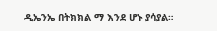ዲኤንኤ በትክክል ማ እንደ ሆኑ ያሳያል።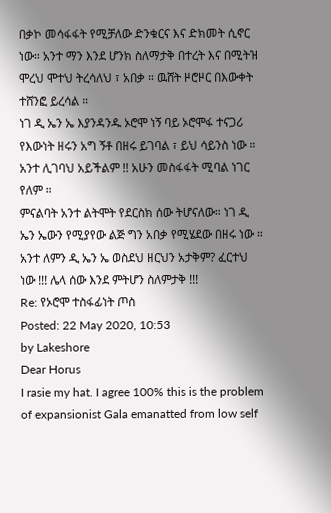በቃኮ መሳፋፋት የሚቻለው ድንቁርና እና ድክመት ሲኖር ነው። አንተ ማን እንደ ሆንክ ስለማታቅ በተረት እና በሚትዝ ሞረህ ሞተህ ትረሳለህ ፣ አበቃ ። ዉሸት ዞሮዞር በእውቀት ተሸንፎ ይረሳል ።
ነገ ዲ ኤን ኤ እያንዳንዱ ኦሮሞ ነኝ ባይ ኦሮሞፋ ተናጋሪ የእውነት ዘሩን አግ ኝቶ በዘሩ ይገባል ፣ ይህ ሳይንስ ነው ። አንተ ሊገባህ አይችልም !! አሁን መስፋፋት ሚባል ነገር የለም ።
ምናልባት አንተ ልትሞት የደርስክ ሰው ትሆናለው። ነገ ዲ ኤን ኤውን የሚያየው ልጅ ግን አበቃ የሚሄደው በዘሩ ነው ። አንተ ለምን ዲ ኤን ኤ ወስደህ ዘርህን አታቅም? ፈርተህ ነው !!! ሌላ ሰው እንደ ምትሆን ስለምታቅ !!!
Re: የኦሮሞ ተስፋፊነት ጦስ
Posted: 22 May 2020, 10:53
by Lakeshore
Dear Horus
I rasie my hat. I agree 100% this is the problem of expansionist Gala emanatted from low self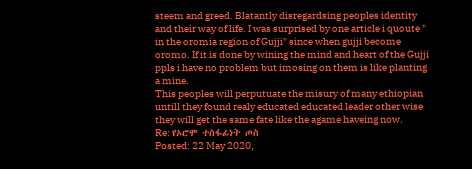steem and greed. Blatantly disregardsing peoples identity and their way of life. I was surprised by one article i quoute " in the oromia region of Gujji" since when gujji become oromo. If it is done by wining the mind and heart of the Gujji ppls i have no problem but imosing on them is like planting a mine.
This peoples will perputuate the misury of many ethiopian untill they found realy educated educated leader other wise they will get the same fate like the agame haveing now.
Re: የኦሮሞ ተስፋፊነት ጦስ
Posted: 22 May 2020,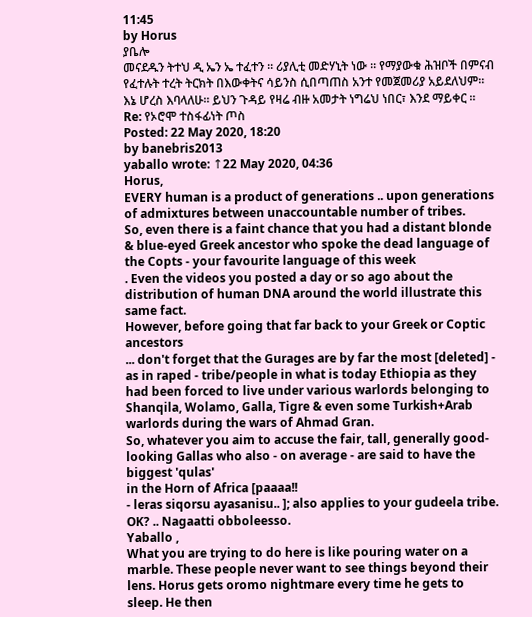11:45
by Horus
ያቤሎ
መናደዱን ትተህ ዲ ኤን ኤ ተፈተን ። ሪያሊቲ መድሃኒት ነው ። የማያውቁ ሕዝቦች በምናብ የፈተሉት ተረት ትርክት በእውቀትና ሳይንስ ሲበጣጠስ አንተ የመጀመሪያ አይደለህም። እኔ ሆረስ እባላለሁ። ይህን ጉዳይ የዛሬ ብዙ አመታት ነግሬህ ነበር፣ እንደ ማይቀር ።
Re: የኦሮሞ ተስፋፊነት ጦስ
Posted: 22 May 2020, 18:20
by banebris2013
yaballo wrote: ↑22 May 2020, 04:36
Horus,
EVERY human is a product of generations .. upon generations of admixtures between unaccountable number of tribes.
So, even there is a faint chance that you had a distant blonde & blue-eyed Greek ancestor who spoke the dead language of the Copts - your favourite language of this week
. Even the videos you posted a day or so ago about the distribution of human DNA around the world illustrate this same fact.
However, before going that far back to your Greek or Coptic ancestors
... don't forget that the Gurages are by far the most [deleted] - as in raped - tribe/people in what is today Ethiopia as they had been forced to live under various warlords belonging to Shanqila, Wolamo, Galla, Tigre & even some Turkish+Arab warlords during the wars of Ahmad Gran.
So, whatever you aim to accuse the fair, tall, generally good-looking Gallas who also - on average - are said to have the biggest 'qulas'
in the Horn of Africa [paaaa!!
- leras siqorsu ayasanisu.. ]; also applies to your gudeela tribe. OK? .. Nagaatti obboleesso.
Yaballo ,
What you are trying to do here is like pouring water on a marble. These people never want to see things beyond their lens. Horus gets oromo nightmare every time he gets to sleep. He then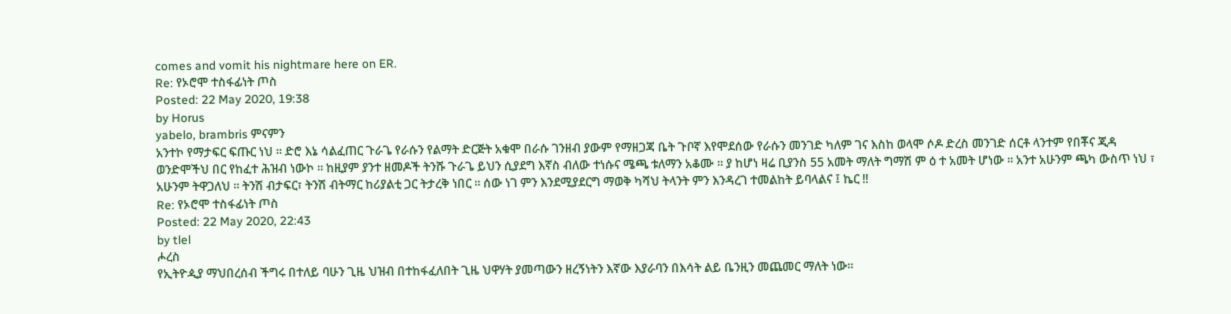comes and vomit his nightmare here on ER.
Re: የኦሮሞ ተስፋፊነት ጦስ
Posted: 22 May 2020, 19:38
by Horus
yabelo, brambris ምናምን
አንተኮ የማታፍር ፍጡር ነህ ። ድሮ እኔ ሳልፈጠር ጉራጌ የራሱን የልማት ድርጅት አቁሞ በራሱ ገንዘብ ያውም የማዘጋጃ ቤት ጉቦኛ እየሞደሰው የራሱን መንገድ ካለም ገና እስከ ወላሞ ሶዶ ድረስ መንገድ ሰርቶ ላንተም የበቾና ጂዳ ወንድሞችህ በር የከፈተ ሕዝብ ነውኮ ። ከዚያም ያንተ ዘመዶች ትንሹ ጉራጌ ይህን ሲያደግ እኛስ ብለው ተነሱና ሜጫ ቱለማን አቆሙ ። ያ ከሆነ ዛሬ ቢያንስ 55 አመት ማለት ግማሽ ም ዕ ተ አመት ሆነው ። አንተ አሁንም ጫካ ውስጥ ነህ ፣ አሁንም ትዋጋለህ ። ትንሽ ብታፍር፣ ትንሽ ብትማር ከሪያልቲ ጋር ትታረቅ ነበር ። ሰው ነገ ምን እንደሚያደርግ ማወቅ ካሻህ ትላንት ምን እንዳረገ ተመልከት ይባላልና ፤ ኬር !!
Re: የኦሮሞ ተስፋፊነት ጦስ
Posted: 22 May 2020, 22:43
by tlel
ሖረስ
የኢትዮዺያ ማህበረሰብ ችግሩ በተለይ ባሁን ጊዜ ህዝብ በተከፋፈለበት ጊዜ ህዋሃት ያመጣውን ዘረኝነትን እኛው እያራባን በእሳት ልይ ቤንዚን መጨመር ማለት ነው።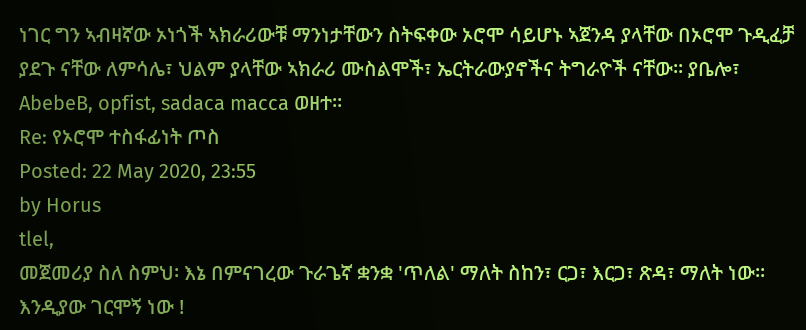ነገር ግን ኣብዛኛው ኦነጎች ኣክራሪውቹ ማንነታቸውን ስትፍቀው ኦሮሞ ሳይሆኑ ኣጀንዳ ያላቸው በኦሮሞ ጉዲፈቻ ያደጉ ናቸው ለምሳሌ፣ ህልም ያላቸው ኣክራሪ ሙስልሞች፣ ኤርትራውያኖችና ትግራዮች ናቸው። ያቤሎ፣ AbebeB, opfist, sadaca macca ወዘተ።
Re: የኦሮሞ ተስፋፊነት ጦስ
Posted: 22 May 2020, 23:55
by Horus
tlel,
መጀመሪያ ስለ ስምህ፡ እኔ በምናገረው ጉራጌኛ ቋንቋ 'ጥለል' ማለት ስከን፣ ርጋ፣ እርጋ፣ ጽዳ፣ ማለት ነው። እንዲያው ገርሞኝ ነው !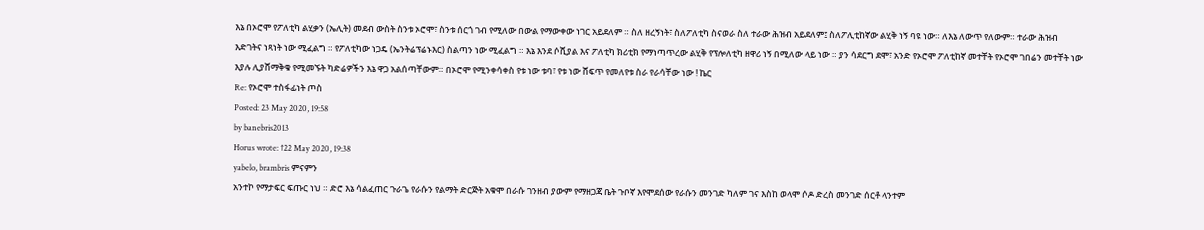እኔ በኦሮሞ የፖለቲካ ልሂቃን (ኤሊት) መደብ ውስት ስንቱ ኦሮሞ፣ ስንቱ ሰርጎ ገብ የሚለው በውል የማውቀው ነገር አይደለም ። ስለ ዘረኝነት፣ ስለፖለቲካ ስናወራ ስለ ተራው ሕዝብ አይደለም፤ ስለፖሊቲከኛው ልሂቅ ነኝ ባዩ ነው። ለእኔ ለውጥ የለውም። ተራው ሕዝብ እድገትና ነጻነት ነው ሚፈልግ ። የፖለቲካው ነጋዴ (ኤንትሬፕሬኑእር) ስልጣን ነው ሚፈልግ ። እኔ እንደ ሶሺያል እና ፖለቲካ ክሪቲክ የማነጣጥረው ልሂቅ የፕሎለቲካ ዘዋሪ ነኝ በሚለው ላይ ነው ። ያን ሳደርግ ደሞ፣ አንድ የኦሮሞ ፖለቲከኛ መተቸት የኦሮሞ ገበሬን መተቸት ነው እያሉ ሊያሸማቅቁ የሚመኙት ካድሬዎችን እኔ ዋጋ አልሰጣቸውም። በኦሮሞ የሚንቀሳቀስ የቱ ነው ቱባ፣ የቱ ነው ሸፍጥ የመለየቱ ስራ የራሳቸው ነው ! ኬር
Re: የኦሮሞ ተስፋፊነት ጦስ
Posted: 23 May 2020, 19:58
by banebris2013
Horus wrote: ↑22 May 2020, 19:38
yabelo, brambris ምናምን
አንተኮ የማታፍር ፍጡር ነህ ። ድሮ እኔ ሳልፈጠር ጉራጌ የራሱን የልማት ድርጅት አቁሞ በራሱ ገንዘብ ያውም የማዘጋጃ ቤት ጉቦኛ እየሞደሰው የራሱን መንገድ ካለም ገና እስከ ወላሞ ሶዶ ድረስ መንገድ ሰርቶ ላንተም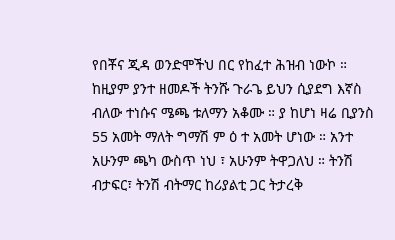የበቾና ጂዳ ወንድሞችህ በር የከፈተ ሕዝብ ነውኮ ። ከዚያም ያንተ ዘመዶች ትንሹ ጉራጌ ይህን ሲያደግ እኛስ ብለው ተነሱና ሜጫ ቱለማን አቆሙ ። ያ ከሆነ ዛሬ ቢያንስ 55 አመት ማለት ግማሽ ም ዕ ተ አመት ሆነው ። አንተ አሁንም ጫካ ውስጥ ነህ ፣ አሁንም ትዋጋለህ ። ትንሽ ብታፍር፣ ትንሽ ብትማር ከሪያልቲ ጋር ትታረቅ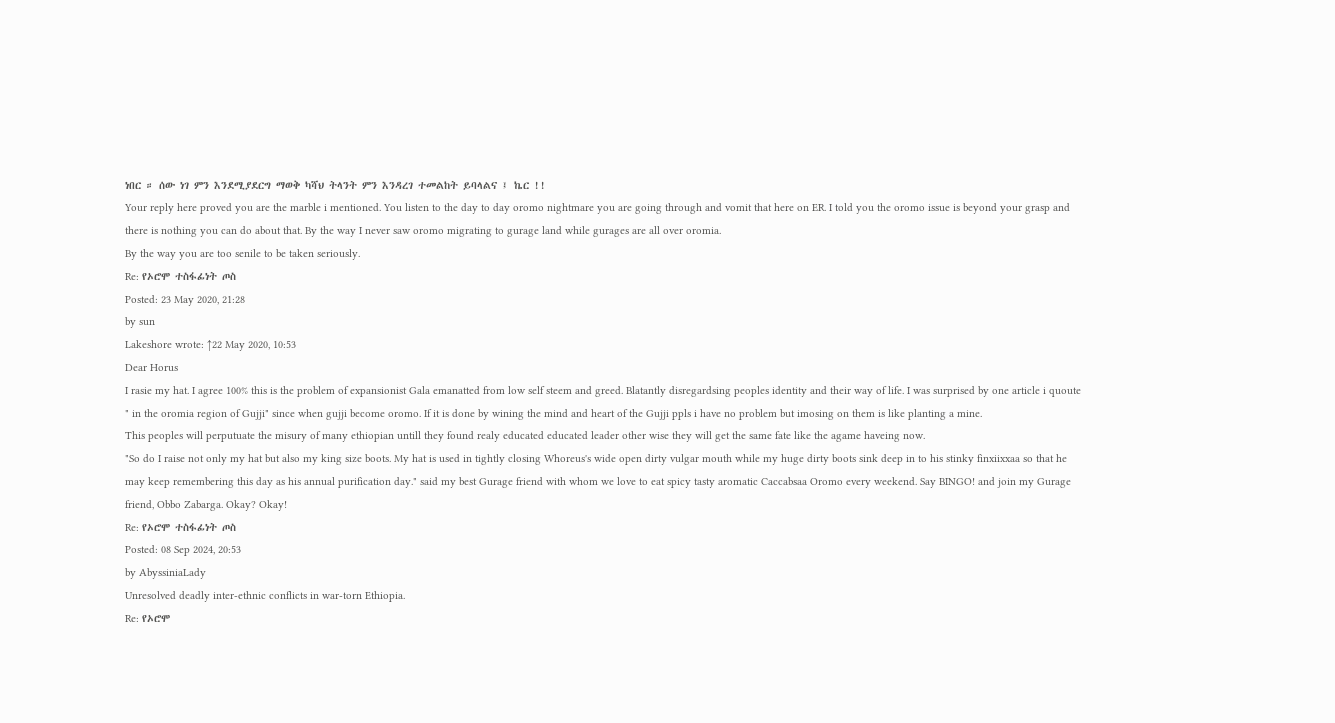ነበር ። ሰው ነገ ምን እንደሚያደርግ ማወቅ ካሻህ ትላንት ምን እንዳረገ ተመልከት ይባላልና ፤ ኬር !!
Your reply here proved you are the marble i mentioned. You listen to the day to day oromo nightmare you are going through and vomit that here on ER. I told you the oromo issue is beyond your grasp and there is nothing you can do about that. By the way I never saw oromo migrating to gurage land while gurages are all over oromia.
By the way you are too senile to be taken seriously.
Re: የኦሮሞ ተስፋፊነት ጦስ
Posted: 23 May 2020, 21:28
by sun
Lakeshore wrote: ↑22 May 2020, 10:53
Dear Horus
I rasie my hat. I agree 100% this is the problem of expansionist Gala emanatted from low self steem and greed. Blatantly disregardsing peoples identity and their way of life. I was surprised by one article i quoute " in the oromia region of Gujji" since when gujji become oromo. If it is done by wining the mind and heart of the Gujji ppls i have no problem but imosing on them is like planting a mine.
This peoples will perputuate the misury of many ethiopian untill they found realy educated educated leader other wise they will get the same fate like the agame haveing now.
"So do I raise not only my hat but also my king size boots. My hat is used in tightly closing Whoreus's wide open dirty vulgar mouth while my huge dirty boots sink deep in to his stinky finxiixxaa so that he may keep remembering this day as his annual purification day." said my best Gurage friend with whom we love to eat spicy tasty aromatic Caccabsaa Oromo every weekend. Say BINGO! and join my Gurage friend, Obbo Zabarga. Okay? Okay!
Re: የኦሮሞ ተስፋፊነት ጦስ
Posted: 08 Sep 2024, 20:53
by AbyssiniaLady
Unresolved deadly inter-ethnic conflicts in war-torn Ethiopia.
Re: የኦሮሞ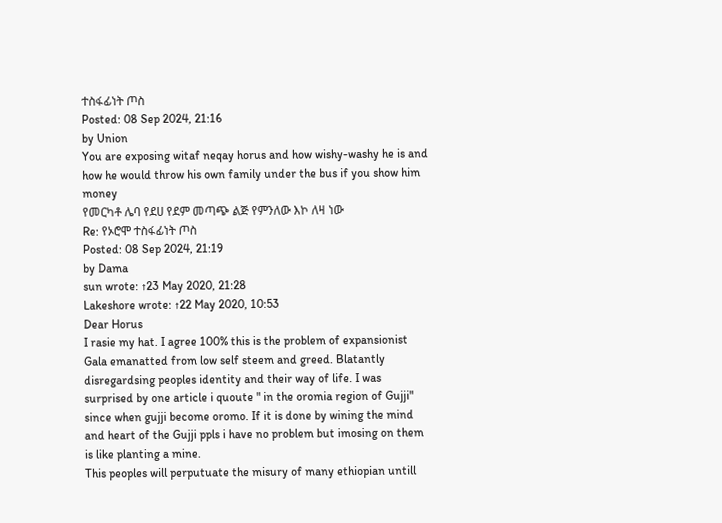ተስፋፊነት ጦስ
Posted: 08 Sep 2024, 21:16
by Union
You are exposing witaf neqay horus and how wishy-washy he is and how he would throw his own family under the bus if you show him money
የመርካቶ ሌባ የደሀ የደም መጣጭ ልጅ የምንለው እኮ ለዛ ነው
Re: የኦሮሞ ተስፋፊነት ጦስ
Posted: 08 Sep 2024, 21:19
by Dama
sun wrote: ↑23 May 2020, 21:28
Lakeshore wrote: ↑22 May 2020, 10:53
Dear Horus
I rasie my hat. I agree 100% this is the problem of expansionist Gala emanatted from low self steem and greed. Blatantly disregardsing peoples identity and their way of life. I was surprised by one article i quoute " in the oromia region of Gujji" since when gujji become oromo. If it is done by wining the mind and heart of the Gujji ppls i have no problem but imosing on them is like planting a mine.
This peoples will perputuate the misury of many ethiopian untill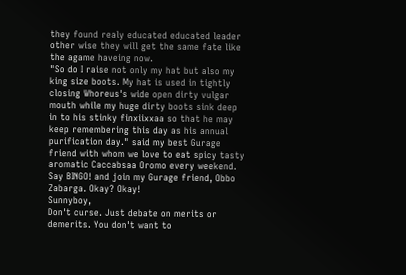they found realy educated educated leader other wise they will get the same fate like the agame haveing now.
"So do I raise not only my hat but also my king size boots. My hat is used in tightly closing Whoreus's wide open dirty vulgar mouth while my huge dirty boots sink deep in to his stinky finxiixxaa so that he may keep remembering this day as his annual purification day." said my best Gurage friend with whom we love to eat spicy tasty aromatic Caccabsaa Oromo every weekend. Say BINGO! and join my Gurage friend, Obbo Zabarga. Okay? Okay!
Sunnyboy,
Don't curse. Just debate on merits or demerits. You don't want to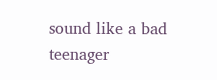sound like a bad teenager